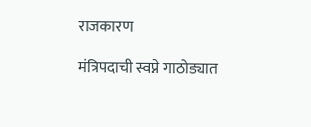राजकारण

मंत्रिपदाची स्वप्ने गाठोड्यात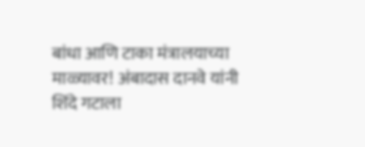बांधा आणि टाका मंत्रालयाच्या माळ्यावर! अंबादास दानवे यांनी शिंदे गटाला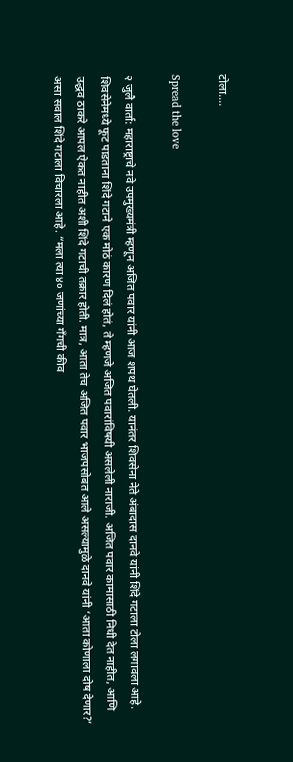टोला….

Spread the love

२ जुलै वार्ता: महाराष्ट्राचे नवे उपमुख्यमंत्री म्हणून अजित पवार यांनी आज शपथ घेतली. यानंतर शिवसेना नेते अंबादास दानवे यांनी शिंदे गटाला टोला लगावला आहे. शिवसेनेमध्ये फूट पाडताना शिंदे गटाने एक मोठं कारण दिलं होतं, ते म्हणजे अजित पवारांविषयी असलेली नाराजी. अजित पवार कामासाठी निधी देत नाहीत, आणि उद्धव ठाकरे आपल ऐकत नाहीत अशी शिंदे गटाची तक्रार होती. मात्र, आता तेच अजित पवार भाजपसोबत आले असल्यामुळे दानवे यांनी ‘आता कोणाला दोष देणार?’ असा सवाल शिंदे गटाला विचारला आहे. “मला त्या ४० जणांच्या गँगची कीव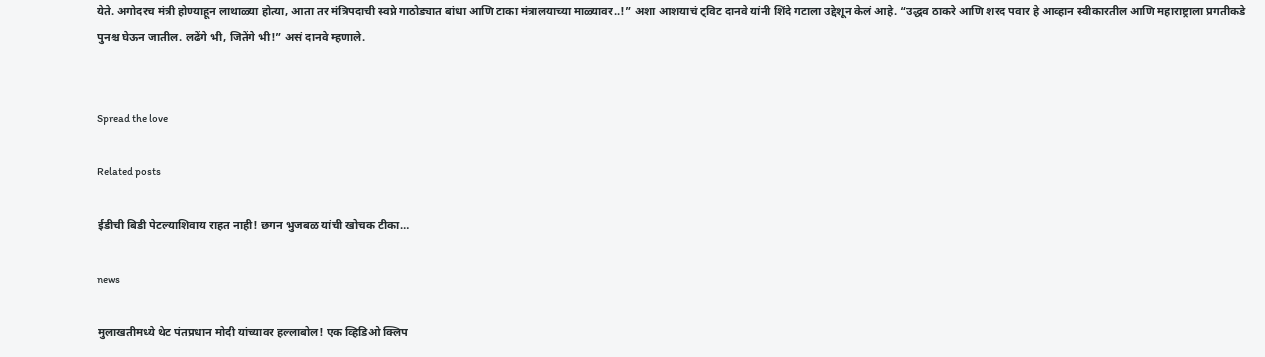येते. अगोदरच मंत्री होण्याहून लाथाळ्या होत्या, आता तर मंत्रिपदाची स्वप्ने गाठोड्यात बांधा आणि टाका मंत्रालयाच्या माळ्यावर..!” अशा आशयाचं ट्विट दानवे यांनी शिंदे गटाला उद्देशून केलं आहे. “उद्धव ठाकरे आणि शरद पवार हे आव्हान स्वीकारतील आणि महाराष्ट्राला प्रगतीकडे पुनश्च घेऊन जातील. लढेंगे भी, जितेंगे भी!” असं दानवे म्हणाले.


Spread the love

Related posts

ईडीची बिडी पेटल्याशिवाय राहत नाही! छगन भुजबळ यांची खोचक टीका…

news

मुलाखतीमध्ये थेट पंतप्रधान मोदी यांच्यावर हल्लाबोल! एक व्हिडिओ क्लिप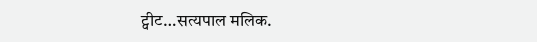ट्वीट…सत्यपाल मलिक.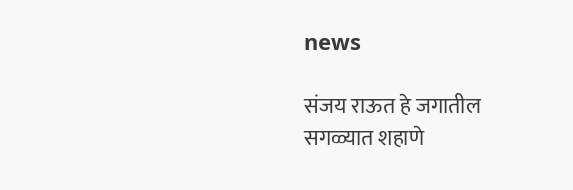news

संजय राऊत हे जगातील सगळ्यात शहाणे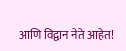आणि विद्वान नेते आहेत!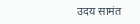उदय सामंत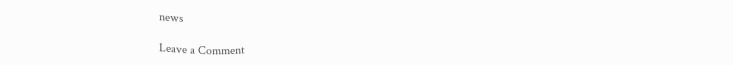news

Leave a Comment